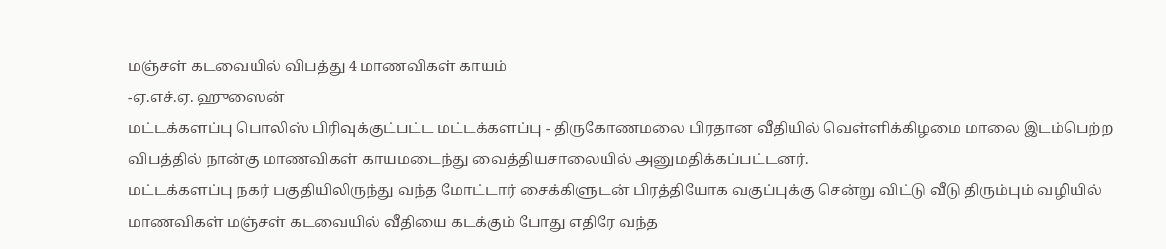மஞ்சள் கடவையில் விபத்து 4 மாணவிகள் காயம்
-ஏ.எச்.ஏ. ஹுஸைன்
மட்டக்களப்பு பொலிஸ் பிரிவுக்குட்பட்ட மட்டக்களப்பு - திருகோணமலை பிரதான வீதியில் வெள்ளிக்கிழமை மாலை இடம்பெற்ற விபத்தில் நான்கு மாணவிகள் காயமடைந்து வைத்தியசாலையில் அனுமதிக்கப்பட்டனர்.
மட்டக்களப்பு நகர் பகுதியிலிருந்து வந்த மோட்டார் சைக்கிளுடன் பிரத்தியோக வகுப்புக்கு சென்று விட்டு வீடு திரும்பும் வழியில் மாணவிகள் மஞ்சள் கடவையில் வீதியை கடக்கும் போது எதிரே வந்த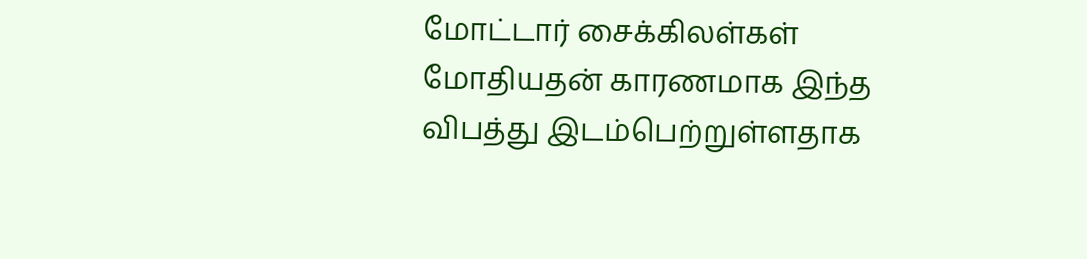மோட்டார் சைக்கிலள்கள் மோதியதன் காரணமாக இந்த விபத்து இடம்பெற்றுள்ளதாக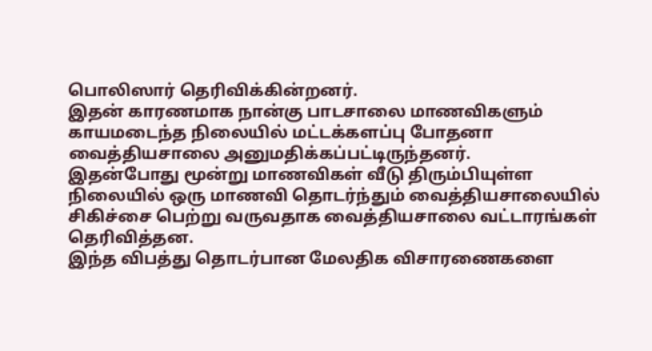பொலிஸார் தெரிவிக்கின்றனர்.
இதன் காரணமாக நான்கு பாடசாலை மாணவிகளும் காயமடைந்த நிலையில் மட்டக்களப்பு போதனா வைத்தியசாலை அனுமதிக்கப்பட்டிருந்தனர்.
இதன்போது மூன்று மாணவிகள் வீடு திரும்பியுள்ள நிலையில் ஒரு மாணவி தொடர்ந்தும் வைத்தியசாலையில் சிகிச்சை பெற்று வருவதாக வைத்தியசாலை வட்டாரங்கள் தெரிவித்தன.
இந்த விபத்து தொடர்பான மேலதிக விசாரணைகளை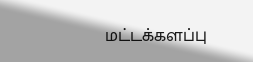மட்டக்களப்பு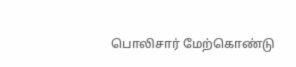பொலிசார் மேற்கொண்டு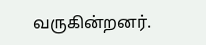வருகின்றனர்.